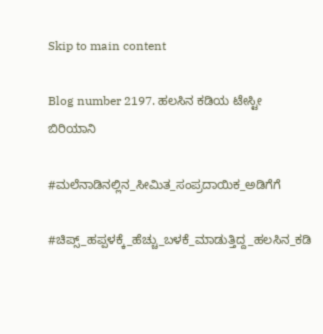Skip to main content

Blog number 2197. ಹಲಸಿನ ಕಡಿಯ ಟೇಸ್ಟೀ ಬಿರಿಯಾನಿ

#ಮಲೆನಾಡಿನಲ್ಲಿನ_ಸೀಮಿತ_ಸಂಪ್ರದಾಯಿಕ_ಅಡಿಗೆಗೆ

#ಚಿಪ್ಸ್_ಹಪ್ಪಳಕ್ಕೆ_ಹೆಚ್ಚು_ಬಳಕೆ_ಮಾಡುತ್ತಿದ್ದ_ಹಲಸಿನ_ಕಡಿ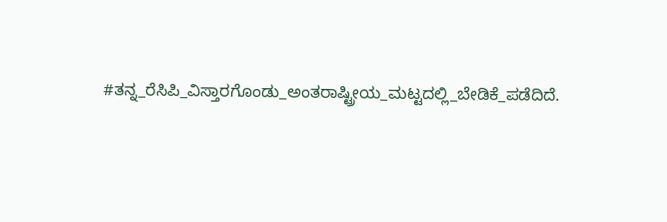#ತನ್ನ_ರೆಸಿಪಿ_ವಿಸ್ತಾರಗೊಂಡು_ಅಂತರಾಷ್ಟ್ರೀಯ_ಮಟ್ಟದಲ್ಲಿ_ಬೇಡಿಕೆ_ಪಡೆದಿದೆ.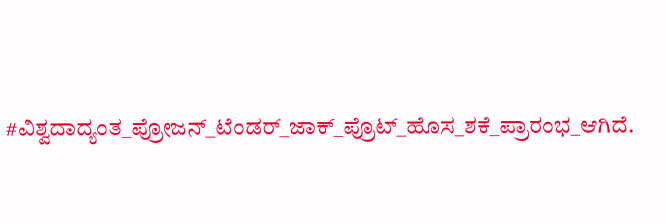#ವಿಶ್ವದಾದ್ಯಂತ_ಪ್ರೋಜನ್‌_ಟೆಂಡರ್_ಜಾಕ್_ಪ್ರೊಟ್_ಹೊಸ_ಶಕೆ_ಪ್ರಾರಂಭ_ಆಗಿದೆ.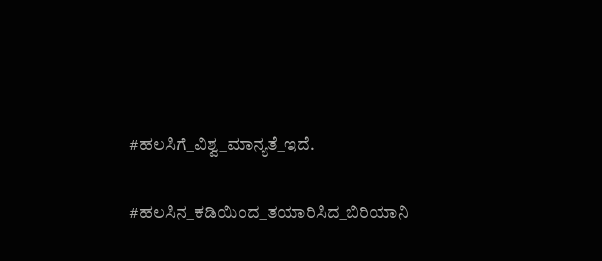#ಹಲಸಿಗೆ_ವಿಶ್ವ_ಮಾನ್ಯತೆ_ಇದೆ.

#ಹಲಸಿನ_ಕಡಿಯಿಂದ_ತಯಾರಿಸಿದ_ಬಿರಿಯಾನಿ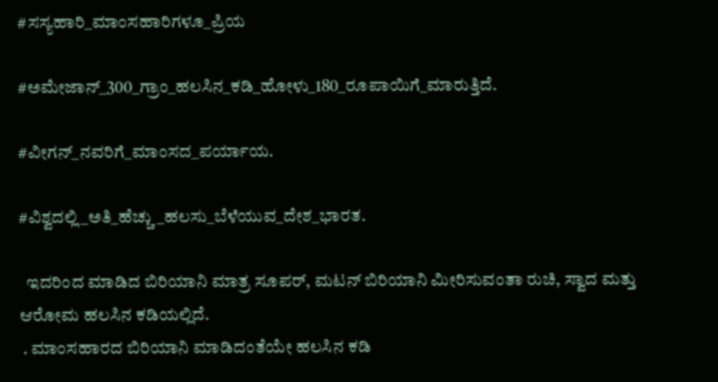#ಸಸ್ಯಹಾರಿ_ಮಾಂಸಹಾರಿಗಳೂ_ಪ್ರಿಯ

#ಅಮೇಜಾನ್_300_ಗ್ರಾಂ_ಹಲಸಿನ_ಕಡಿ_ಹೋಳು_180_ರೂಪಾಯಿಗೆ_ಮಾರುತ್ತಿದೆ.

#ವೀಗನ್_ನವರಿಗೆ_ಮಾಂಸದ_ಪರ್ಯಾಯ.

#ವಿಶ್ವದಲ್ಲಿ_ಅತಿ_ಹೆಚ್ಚು_ಹಲಸು_ಬೆಳೆಯುವ_ದೇಶ_ಭಾರತ.

  ಇದರಿಂದ ಮಾಡಿದ ಬಿರಿಯಾನಿ ಮಾತ್ರ ಸೂಪರ್, ಮಟನ್ ಬಿರಿಯಾನಿ ಮೀರಿಸುವಂತಾ ರುಚಿ, ಸ್ವಾದ ಮತ್ತು ಆರೋಮ ಹಲಸಿನ ಕಡಿಯಲ್ಲಿದೆ.
 . ಮಾಂಸಹಾರದ ಬಿರಿಯಾನಿ ಮಾಡಿದಂತೆಯೇ ಹಲಸಿನ ಕಡಿ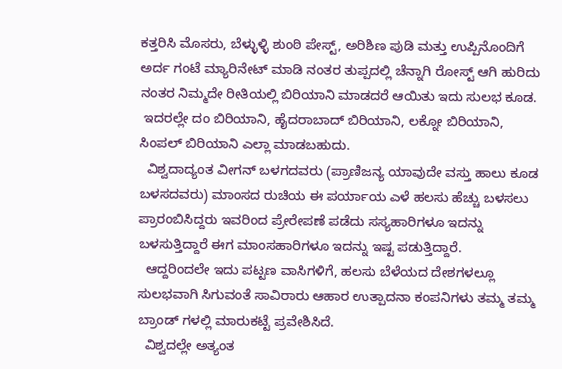ಕತ್ತರಿಸಿ ಮೊಸರು, ಬೆಳ್ಳುಳ್ಳಿ ಶುಂಠಿ ಪೇಸ್ಟ್, ಅರಿಶಿಣ ಪುಡಿ ಮತ್ತು ಉಪ್ಪಿನೊಂದಿಗೆ ಅರ್ದ ಗಂಟೆ ಮ್ಯಾರಿನೇಟ್ ಮಾಡಿ ನಂತರ ತುಪ್ಪದಲ್ಲಿ ಚೆನ್ನಾಗಿ ರೋಸ್ಟ್ ಆಗಿ ಹುರಿದು ನಂತರ ನಿಮ್ಮದೇ ರೀತಿಯಲ್ಲಿ ಬಿರಿಯಾನಿ ಮಾಡದರೆ ಆಯಿತು ಇದು ಸುಲಭ ಕೂಡ.
 ಇದರಲ್ಲೇ ದಂ ಬಿರಿಯಾನಿ, ಹೈದರಾಬಾದ್ ಬಿರಿಯಾನಿ, ಲಕ್ನೋ ಬಿರಿಯಾನಿ, ಸಿಂಪಲ್ ಬಿರಿಯಾನಿ ಎಲ್ಲಾ ಮಾಡಬಹುದು.
  ವಿಶ್ವದಾದ್ಯಂತ ವೀಗನ್ ಬಳಗದವರು (ಪ್ರಾಣಿಜನ್ಯ ಯಾವುದೇ ವಸ್ತು ಹಾಲು ಕೂಡ ಬಳಸದವರು) ಮಾಂಸದ ರುಚಿಯ ಈ ಪರ್ಯಾಯ ಎಳೆ ಹಲಸು ಹೆಚ್ಚು ಬಳಸಲು ಪ್ರಾರಂಬಿಸಿದ್ದರು ಇವರಿಂದ ಪ್ರೇರೇಪಣೆ ಪಡೆದು ಸಸ್ಯಹಾರಿಗಳೂ ಇದನ್ನು ಬಳಸುತ್ತಿದ್ದಾರೆ ಈಗ ಮಾಂಸಹಾರಿಗಳೂ ಇದನ್ನು ಇಷ್ಟ ಪಡುತ್ತಿದ್ದಾರೆ.
  ಆದ್ದರಿಂದಲೇ ಇದು ಪಟ್ಟಣ ವಾಸಿಗಳಿಗೆ, ಹಲಸು ಬೆಳೆಯದ ದೇಶಗಳಲ್ಲೂ ಸುಲಭವಾಗಿ ಸಿಗುವಂತೆ ಸಾವಿರಾರು ಆಹಾರ ಉತ್ಪಾದನಾ ಕಂಪನಿಗಳು ತಮ್ಮ ತಮ್ಮ ಬ್ರಾಂಡ್ ಗಳಲ್ಲಿ ಮಾರುಕಟ್ಟೆ ಪ್ರವೇಶಿಸಿದೆ.
  ವಿಶ್ವದಲ್ಲೇ ಅತ್ಯಂತ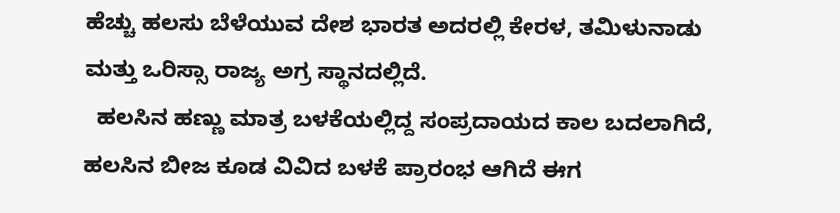ಹೆಚ್ಚು ಹಲಸು ಬೆಳೆಯುವ ದೇಶ ಭಾರತ ಅದರಲ್ಲಿ ಕೇರಳ, ತಮಿಳುನಾಡು ಮತ್ತು ಒರಿಸ್ಸಾ ರಾಜ್ಯ ಅಗ್ರ ಸ್ಥಾನದಲ್ಲಿದೆ.
  ಹಲಸಿನ ಹಣ್ಣು ಮಾತ್ರ ಬಳಕೆಯಲ್ಲಿದ್ದ ಸಂಪ್ರದಾಯದ ಕಾಲ ಬದಲಾಗಿದೆ, ಹಲಸಿನ ಬೀಜ ಕೂಡ ವಿವಿದ ಬಳಕೆ ಪ್ರಾರಂಭ ಆಗಿದೆ ಈಗ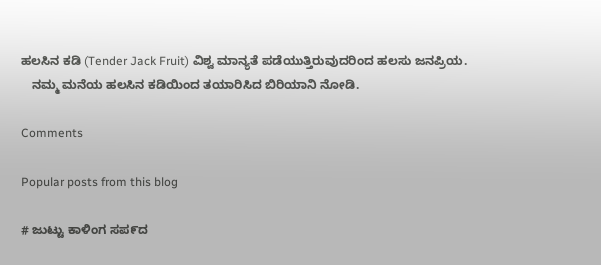ಹಲಸಿನ ಕಡಿ (Tender Jack Fruit) ವಿಶ್ವ ಮಾನ್ಯತೆ ಪಡೆಯುತ್ತಿರುವುದರಿಂದ ಹಲಸು ಜನಪ್ರಿಯ.
   ನಮ್ಮ ಮನೆಯ ಹಲಸಿನ ಕಡಿಯಿಂದ ತಯಾರಿಸಿದ ಬಿರಿಯಾನಿ ನೋಡಿ.

Comments

Popular posts from this blog

# ಜುಟ್ಟು ಕಾಳಿಂಗ ಸಪ೯ದ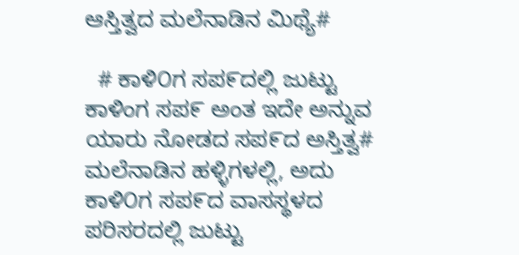ಆಸ್ತಿತ್ವದ ಮಲೆನಾಡಿನ ಮಿಥ್ಯೆ#

  # ಕಾಳಿ೦ಗ ಸಪ೯ದಲ್ಲಿ ಜುಟ್ಟು ಕಾಳಿಂಗ ಸಪ೯ ಅಂತ ಇದೇ ಅನ್ನುವ ಯಾರು ನೋಡದ ಸಪ೯ದ ಅಸ್ತಿತ್ವ#    ಮಲೆನಾಡಿನ ಹಳ್ಳಿಗಳಲ್ಲಿ, ಅದು ಕಾಳಿ೦ಗ ಸಪ೯ದ ವಾಸಸ್ಥಳದ ಪರಿಸರದಲ್ಲಿ ಜುಟ್ಟು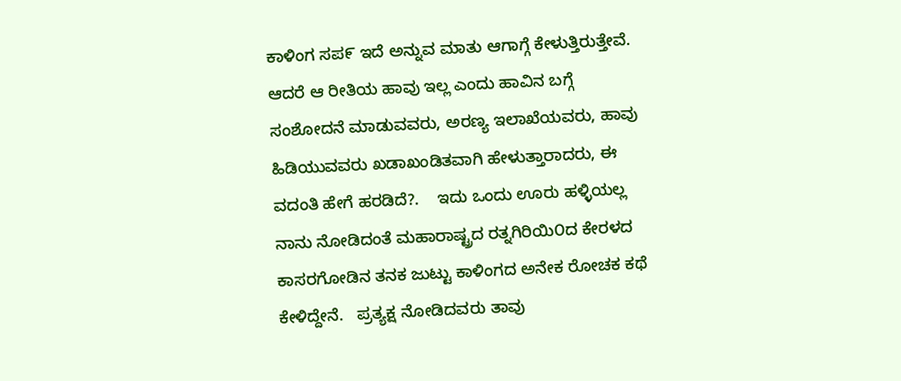ಕಾಳಿಂಗ ಸಪ೯ ಇದೆ ಅನ್ನುವ ಮಾತು ಆಗಾಗ್ಗೆ ಕೇಳುತ್ತಿರುತ್ತೇವೆ. ಆದರೆ ಆ ರೀತಿಯ ಹಾವು ಇಲ್ಲ ಎಂದು ಹಾವಿನ ಬಗ್ಗೆ ಸಂಶೋದನೆ ಮಾಡುವವರು, ಅರಣ್ಯ ಇಲಾಖೆಯವರು, ಹಾವು ಹಿಡಿಯುವವರು ಖಡಾಖಂಡಿತವಾಗಿ ಹೇಳುತ್ತಾರಾದರು, ಈ ವದಂತಿ ಹೇಗೆ ಹರಡಿದೆ?.    ಇದು ಒಂದು ಊರು ಹಳ್ಳಿಯಲ್ಲ ನಾನು ನೋಡಿದಂತೆ ಮಹಾರಾಷ್ಟ್ರದ ರತ್ನಗಿರಿಯಿ೦ದ ಕೇರಳದ ಕಾಸರಗೋಡಿನ ತನಕ ಜುಟ್ಟು ಕಾಳಿಂಗದ ಅನೇಕ ರೋಚಕ ಕಥೆ ಕೇಳಿದ್ದೇನೆ.   ಪ್ರತ್ಯಕ್ಷ ನೋಡಿದವರು ತಾವು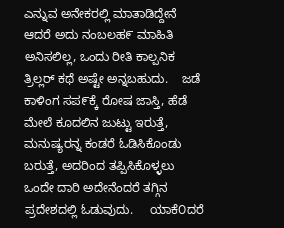ಎನ್ನುವ ಅನೇಕರಲ್ಲಿ ಮಾತಾಡಿದ್ದೇನೆ ಆದರೆ ಅದು ನಂಬಲಹ೯ ಮಾಹಿತಿ ಅನಿಸಲಿಲ್ಲ, ಒಂದು ರೀತಿ ಕಾಲ್ಪನಿಕ ತ್ರಿಲ್ಲರ್ ಕಥೆ ಅಷ್ಟೇ ಅನ್ನಬಹುದು.    ಜಡೆ ಕಾಳಿಂಗ ಸಪ೯ಕ್ಕೆ ರೋಷ ಜಾಸ್ತಿ, ಹೆಡೆ ಮೇಲೆ ಕೂದಲಿನ ಜುಟ್ಟು ಇರುತ್ತೆ, ಮನುಷ್ಯರನ್ನ ಕಂಡರೆ ಓಡಿಸಿಕೊಂಡು ಬರುತ್ತೆ, ಅದರಿಂದ ತಪ್ಪಿಸಿಕೊಳ್ಳಲು ಒಂದೇ ದಾರಿ ಅದೇನೆಂದರೆ ತಗ್ಗಿನ ಪ್ರದೇಶದಲ್ಲಿ ಓಡುವುದು.     ಯಾಕೆ೦ದರೆ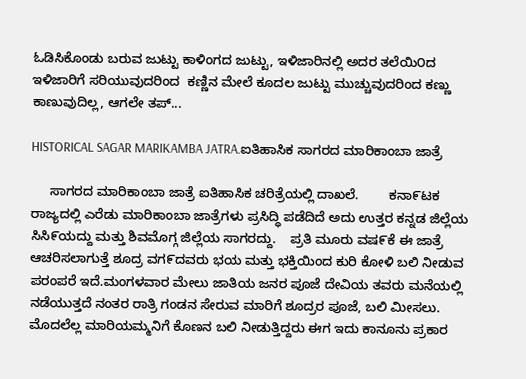ಓಡಿಸಿಕೊಂಡು ಬರುವ ಜುಟ್ಟು ಕಾಳಿಂಗದ ಜುಟ್ಟು, ಇಳಿಜಾರಿನಲ್ಲಿ ಅದರ ತಲೆಯಿ೦ದ ಇಳಿಜಾರಿಗೆ ಸರಿಯುವುದರಿಂದ  ಕಣ್ಣಿನ ಮೇಲೆ ಕೂದಲ ಜುಟ್ಟು ಮುಚ್ಚುವುದರಿಂದ ಕಣ್ಣು ಕಾಣುವುದಿಲ್ಲ, ಆಗಲೇ ತಪ್...

HISTORICAL SAGAR MARIKAMBA JATRA.ಐತಿಹಾಸಿಕ ಸಾಗರದ ಮಾರಿಕಾಂಬಾ ಜಾತ್ರೆ

     ಸಾಗರದ ಮಾರಿಕಾಂಬಾ ಜಾತ್ರೆ ಐತಿಹಾಸಿಕ ಚರಿತ್ರೆಯಲ್ಲಿ ದಾಖಲೆ.        ಕನಾ೯ಟಕ ರಾಜ್ಯದಲ್ಲಿ ಎರೆಡು ಮಾರಿಕಾಂಬಾ ಜಾತ್ರೆಗಳು ಪ್ರಸಿದ್ಧಿ ಪಡೆದಿದೆ ಅದು ಉತ್ತರ ಕನ್ನಡ ಜಿಲ್ಲೆಯ ಸಿಸಿ೯ಯದ್ದು ಮತ್ತು ಶಿವಮೊಗ್ಗ ಜಿಲ್ಲೆಯ ಸಾಗರದ್ದು.    ಪ್ರತಿ ಮೂರು ವಷ೯ಕೆ ಈ ಜಾತ್ರೆ ಆಚರಿಸಲಾಗುತ್ತೆ ಶೂದ್ರ ವಗ೯ದವರು ಭಯ ಮತ್ತು ಭಕ್ತಿಯಿಂದ ಕುರಿ ಕೋಳಿ ಬಲಿ ನೀಡುವ ಪರಂಪರೆ ಇದೆ.ಮಂಗಳವಾರ ಮೇಲು ಜಾತಿಯ ಜನರ ಪೂಜೆ ದೇವಿಯ ತವರು ಮನೆಯಲ್ಲಿ ನಡೆಯುತ್ತದೆ ನಂತರ ರಾತ್ರಿ ಗಂಡನ ಸೇರುವ ಮಾರಿಗೆ ಶೂದ್ರರ ಪೂಜೆ, ಬಲಿ ಮೀಸಲು.    ಮೊದಲೆಲ್ಲ ಮಾರಿಯಮ್ಮನಿಗೆ ಕೊಣನ ಬಲಿ ನೀಡುತ್ತಿದ್ದರು ಈಗ ಇದು ಕಾನೂನು ಪ್ರಕಾರ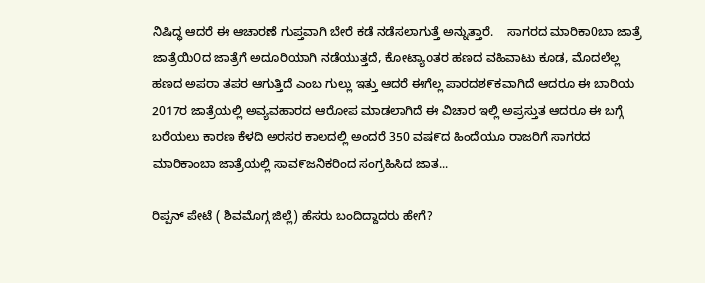ನಿಷಿದ್ಧ ಆದರೆ ಈ ಆಚಾರಣೆ ಗುಪ್ತವಾಗಿ ಬೇರೆ ಕಡೆ ನಡೆಸಲಾಗುತ್ತೆ ಅನ್ನುತ್ತಾರೆ.    ಸಾಗರದ ಮಾರಿಕಾ0ಬಾ ಜಾತ್ರೆ ಜಾತ್ರೆಯಿ೦ದ ಜಾತ್ರೆಗೆ ಅದೂರಿಯಾಗಿ ನಡೆಯುತ್ತದೆ, ಕೋಟ್ಯಾoತರ ಹಣದ ವಹಿವಾಟು ಕೂಡ, ಮೊದಲೆಲ್ಲ ಹಣದ ಅಪರಾ ತಪರ ಆಗುತ್ತಿದೆ ಎಂಬ ಗುಲ್ಲು ಇತ್ತು ಆದರೆ ಈಗೆಲ್ಲ ಪಾರದಶ೯ಕವಾಗಿದೆ ಆದರೂ ಈ ಬಾರಿಯ 2017ರ ಜಾತ್ರೆಯಲ್ಲಿ ಅವ್ಯವಹಾರದ ಆರೋಪ ಮಾಡಲಾಗಿದೆ ಈ ವಿಚಾರ ಇಲ್ಲಿ ಅಪ್ರಸ್ತುತ ಆದರೂ ಈ ಬಗ್ಗೆ ಬರೆಯಲು ಕಾರಣ ಕೆಳದಿ ಅರಸರ ಕಾಲದಲ್ಲಿ ಅಂದರೆ 350 ವಷ೯ದ ಹಿಂದೆಯೂ ರಾಜರಿಗೆ ಸಾಗರದ ಮಾರಿಕಾಂಬಾ ಜಾತ್ರೆಯಲ್ಲಿ ಸಾವ೯ಜನಿಕರಿಂದ ಸಂಗ್ರಹಿಸಿದ ಜಾತ...

ರಿಪ್ಪನ್ ಪೇಟೆ ( ಶಿವಮೊಗ್ಗ ಜಿಲ್ಲೆ) ಹೆಸರು ಬಂದಿದ್ದಾದರು ಹೇಗೆ?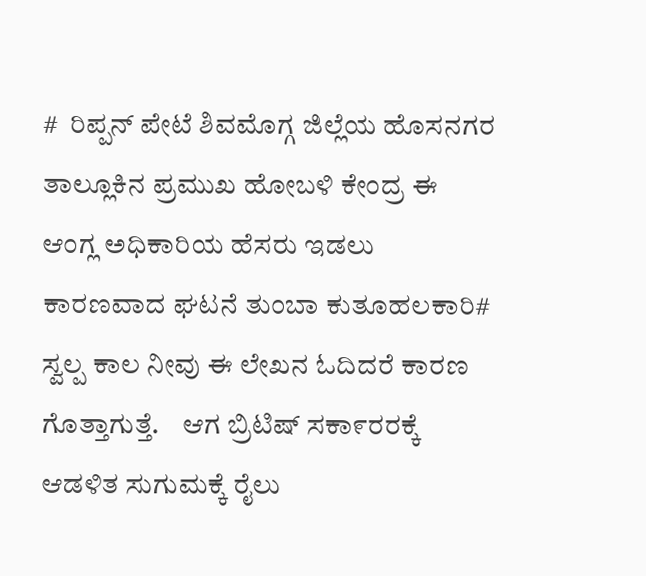#  ರಿಪ್ಪನ್ ಪೇಟೆ ಶಿವಮೊಗ್ಗ ಜಿಲ್ಲೆಯ ಹೊಸನಗರ ತಾಲ್ಲೂಕಿನ ಪ್ರಮುಖ ಹೋಬಳಿ ಕೇಂದ್ರ ಈ ಆಂಗ್ಲ ಅಧಿಕಾರಿಯ ಹೆಸರು ಇಡಲು ಕಾರಣವಾದ ಘಟನೆ ತುಂಬಾ ಕುತೂಹಲಕಾರಿ# ಸ್ವಲ್ಪ ಕಾಲ ನೀವು ಈ ಲೇಖನ ಓದಿದರೆ ಕಾರಣ ಗೊತ್ತಾಗುತ್ತೆ.    ಆಗ ಬ್ರಿಟಿಷ್ ಸಕಾ೯ರರಕ್ಕೆ ಆಡಳಿತ ಸುಗುಮಕ್ಕೆ ರೈಲು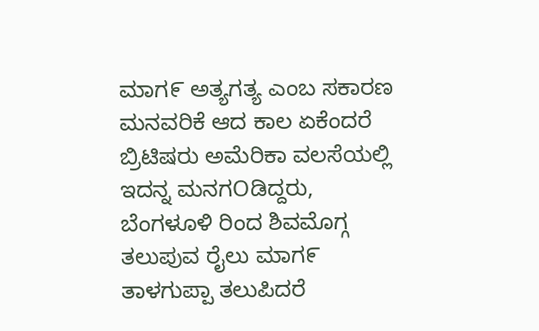ಮಾಗ೯ ಅತ್ಯಗತ್ಯ ಎಂಬ ಸಕಾರಣ ಮನವರಿಕೆ ಆದ ಕಾಲ ಏಕೆಂದರೆ ಬ್ರಿಟಿಷರು ಅಮೆರಿಕಾ ವಲಸೆಯಲ್ಲಿ ಇದನ್ನ ಮನಗOಡಿದ್ದರು, ಬೆಂಗಳೂಳಿ ರಿಂದ ಶಿವಮೊಗ್ಗ ತಲುಪುವ ರೈಲು ಮಾಗ೯ ತಾಳಗುಪ್ಪಾ ತಲುಪಿದರೆ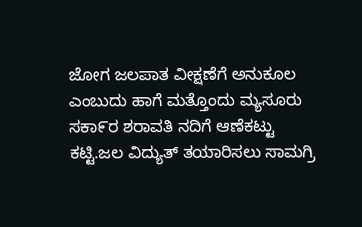ಜೋಗ ಜಲಪಾತ ವೀಕ್ಷಣೆಗೆ ಅನುಕೂಲ ಎಂಬುದು ಹಾಗೆ ಮತ್ತೊಂದು ಮ್ಯಸೂರು ಸಕಾ೯ರ ಶರಾವತಿ ನದಿಗೆ ಆಣೆಕಟ್ಟು ಕಟ್ಟಿ.ಜಲ ವಿದ್ಯುತ್ ತಯಾರಿಸಲು ಸಾಮಗ್ರಿ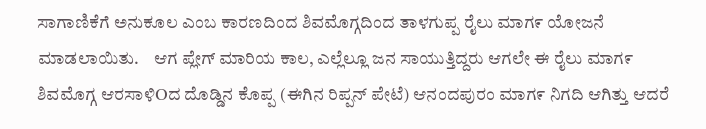ಸಾಗಾಣಿಕೆಗೆ ಅನುಕೂಲ ಎಂಬ ಕಾರಣದಿಂದ ಶಿವಮೊಗ್ಗದಿಂದ ತಾಳಗುಪ್ಪ ರೈಲು ಮಾಗ೯ ಯೋಜನೆ ಮಾಡಲಾಯಿತು.    ಆಗ ಪ್ಲೇಗ್ ಮಾರಿಯ ಕಾಲ, ಎಲ್ಲೆಲ್ಲೂ ಜನ ಸಾಯುತ್ತಿದ್ದರು ಆಗಲೇ ಈ ರೈಲು ಮಾಗ೯ ಶಿವಮೊಗ್ಗ ಆರಸಾಳಿOದ ದೊಡ್ಡಿನ ಕೊಪ್ಪ (ಈಗಿನ ರಿಪ್ಪನ್ ಪೇಟೆ) ಆನಂದಪುರಂ ಮಾಗ೯ ನಿಗದಿ ಆಗಿತ್ತು ಆದರೆ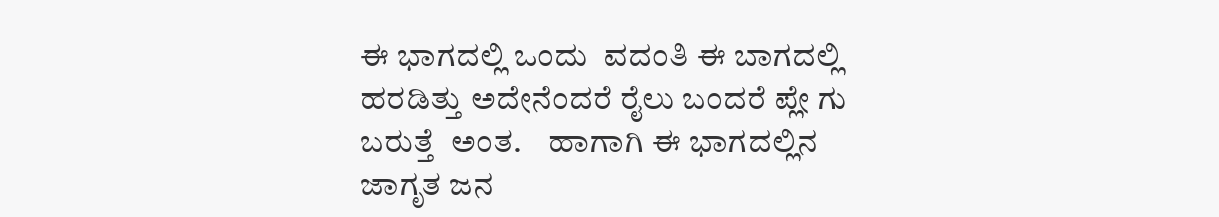ಈ ಭಾಗದಲ್ಲಿ ಒಂದು  ವದಂತಿ ಈ ಬಾಗದಲ್ಲಿ ಹರಡಿತ್ತು ಅದೇನೆಂದರೆ ರೈಲು ಬಂದರೆ ಪ್ಲೇ ಗು ಬರುತ್ತೆ  ಅಂತ.    ಹಾಗಾಗಿ ಈ ಭಾಗದಲ್ಲಿನ ಜಾಗೃತ ಜನ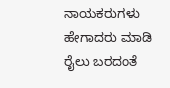ನಾಯಕರುಗಳು ಹೇಗಾದರು ಮಾಡಿ ರೈಲು ಬರದಂತೆ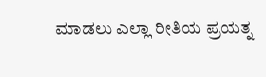ಮಾಡಲು ಎಲ್ಲಾ ರೀತಿಯ ಪ್ರಯತ್ನ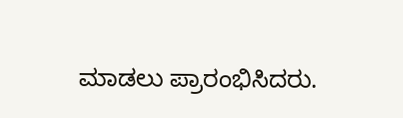ಮಾಡಲು ಪ್ರಾರಂಭಿಸಿದರು.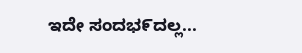ಇದೇ ಸಂದಭ೯ದಲ್ಲ...